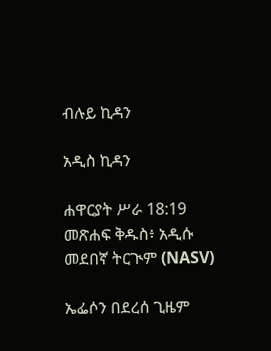ብሉይ ኪዳን

አዲስ ኪዳን

ሐዋርያት ሥራ 18:19 መጽሐፍ ቅዱስ፥ አዲሱ መደበኛ ትርጒም (NASV)

ኤፌሶን በደረሰ ጊዜም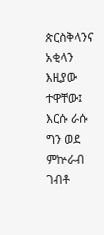ጵርስቅላንና አቂላን እዚያው ተዋቸው፤ እርሱ ራሱ ግን ወደ ምኵራብ ገብቶ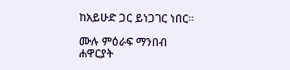ከአይሁድ ጋር ይነጋገር ነበር።

ሙሉ ምዕራፍ ማንበብ ሐዋርያት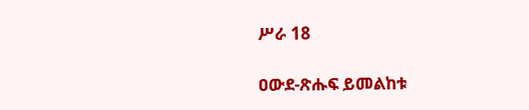ሥራ 18

ዐውደ-ጽሑፍ ይመልከቱ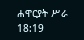ሐዋርያት ሥራ 18:19